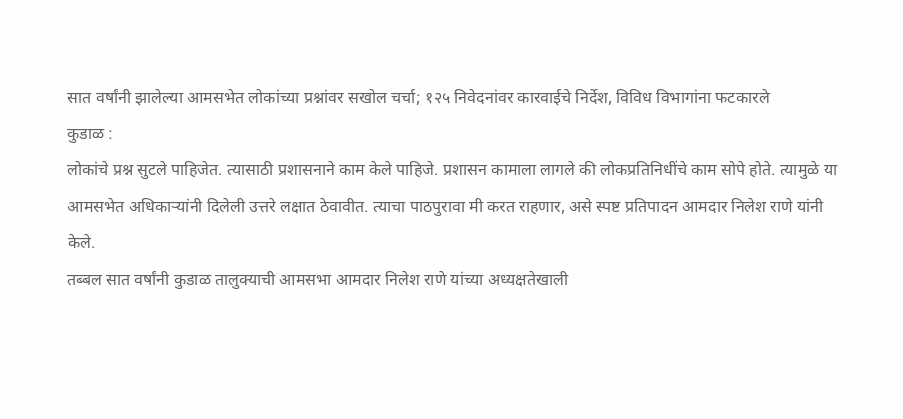सात वर्षांनी झालेल्या आमसभेत लोकांच्या प्रश्नांवर सखोल चर्चा; १२५ निवेदनांवर कारवाईचे निर्देश, विविध विभागांना फटकारले
कुडाळ :
लोकांचे प्रश्न सुटले पाहिजेत. त्यासाठी प्रशासनाने काम केले पाहिजे. प्रशासन कामाला लागले की लोकप्रतिनिधींचे काम सोपे होते. त्यामुळे या आमसभेत अधिकाऱ्यांनी दिलेली उत्तरे लक्षात ठेवावीत. त्याचा पाठपुरावा मी करत राहणार, असे स्पष्ट प्रतिपादन आमदार निलेश राणे यांनी केले.
तब्बल सात वर्षांनी कुडाळ तालुक्याची आमसभा आमदार निलेश राणे यांच्या अध्यक्षतेखाली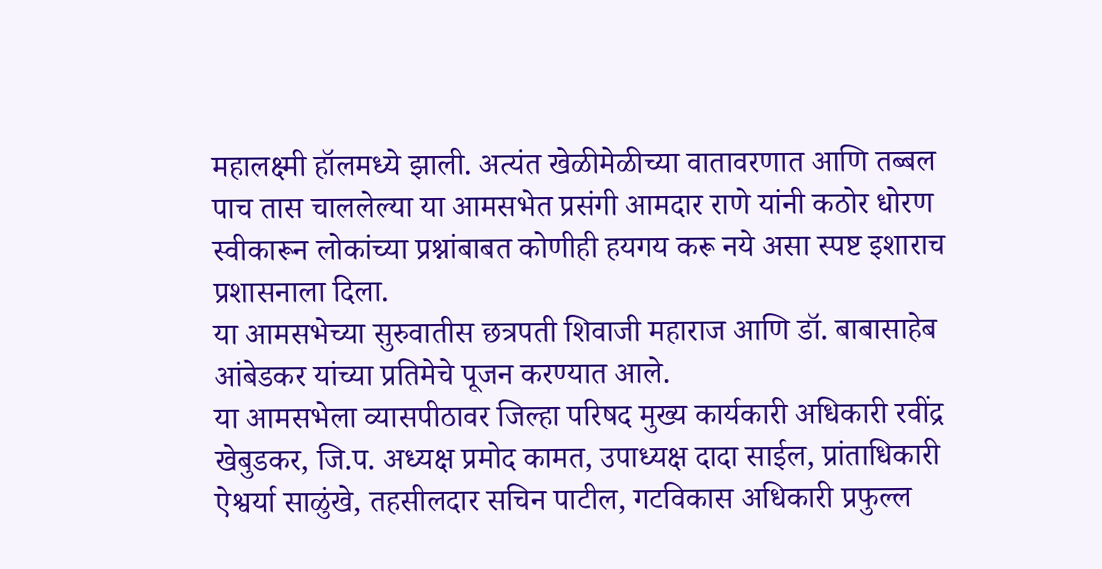महालक्ष्मी हॉलमध्ये झाली. अत्यंत खेळीमेळीच्या वातावरणात आणि तब्बल पाच तास चाललेल्या या आमसभेत प्रसंगी आमदार राणे यांनी कठोर धोरण स्वीकारून लोकांच्या प्रश्नांबाबत कोणीही हयगय करू नये असा स्पष्ट इशाराच प्रशासनाला दिला.
या आमसभेच्या सुरुवातीस छत्रपती शिवाजी महाराज आणि डॉ. बाबासाहेब आंबेडकर यांच्या प्रतिमेचे पूजन करण्यात आले.
या आमसभेला व्यासपीठावर जिल्हा परिषद मुख्य कार्यकारी अधिकारी रवींद्र खेबुडकर, जि.प. अध्यक्ष प्रमोद कामत, उपाध्यक्ष दादा साईल, प्रांताधिकारी ऐश्वर्या साळुंखे, तहसीलदार सचिन पाटील, गटविकास अधिकारी प्रफुल्ल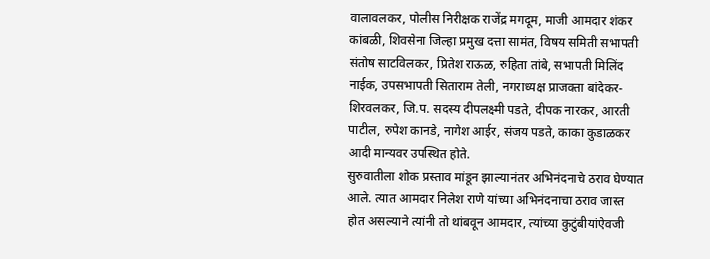वालावलकर, पोलीस निरीक्षक राजेंद्र मगदूम, माजी आमदार शंकर कांबळी, शिवसेना जिल्हा प्रमुख दत्ता सामंत, विषय समिती सभापती संतोष साटविलकर, प्रितेश राऊळ, रुहिता तांबे, सभापती मिलिंद नाईक, उपसभापती सिताराम तेली, नगराध्यक्ष प्राजक्ता बांदेकर-शिरवलकर, जि.प. सदस्य दीपलक्ष्मी पडते, दीपक नारकर, आरती पाटील, रुपेश कानडे, नागेश आईर, संजय पडते, काका कुडाळकर आदी मान्यवर उपस्थित होते.
सुरुवातीला शोक प्रस्ताव मांडून झाल्यानंतर अभिनंदनाचे ठराव घेण्यात आले. त्यात आमदार निलेश राणे यांच्या अभिनंदनाचा ठराव जास्त होत असल्याने त्यांनी तो थांबवून आमदार, त्यांच्या कुटुंबीयांऐवजी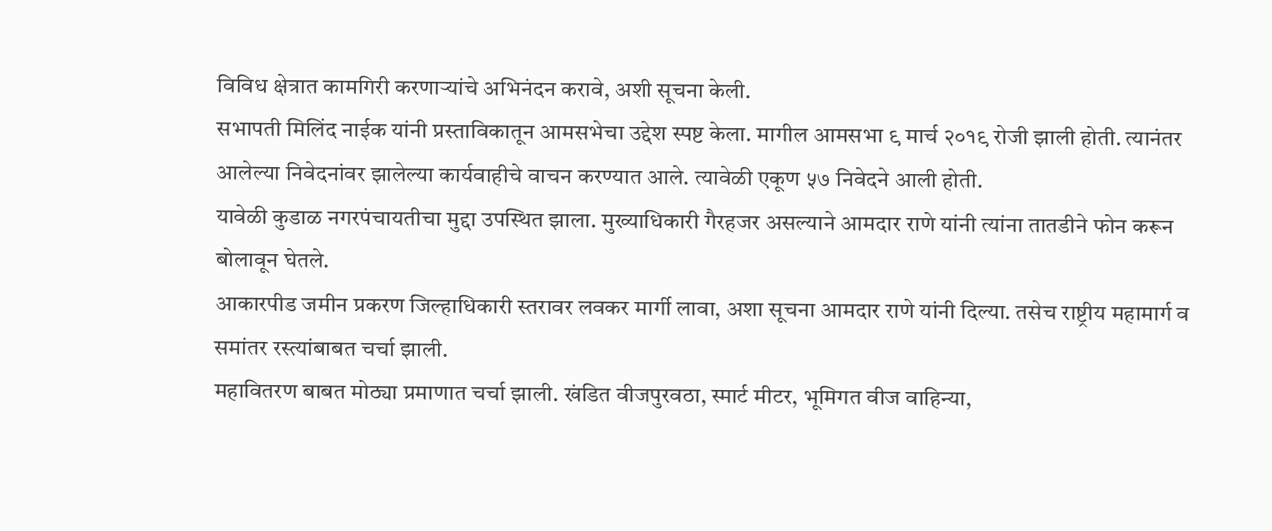विविध क्षेत्रात कामगिरी करणाऱ्यांचे अभिनंदन करावे, अशी सूचना केली.
सभापती मिलिंद नाईक यांनी प्रस्ताविकातून आमसभेचा उद्देश स्पष्ट केला. मागील आमसभा ९ मार्च २०१९ रोजी झाली होती. त्यानंतर आलेल्या निवेदनांवर झालेल्या कार्यवाहीचे वाचन करण्यात आले. त्यावेळी एकूण ५७ निवेदने आली होती.
यावेळी कुडाळ नगरपंचायतीचा मुद्दा उपस्थित झाला. मुख्याधिकारी गैरहजर असल्याने आमदार राणे यांनी त्यांना तातडीने फोन करून बोलावून घेतले.
आकारपीड जमीन प्रकरण जिल्हाधिकारी स्तरावर लवकर मार्गी लावा, अशा सूचना आमदार राणे यांनी दिल्या. तसेच राष्ट्रीय महामार्ग व समांतर रस्त्यांबाबत चर्चा झाली.
महावितरण बाबत मोठ्या प्रमाणात चर्चा झाली. खंडित वीजपुरवठा, स्मार्ट मीटर, भूमिगत वीज वाहिन्या,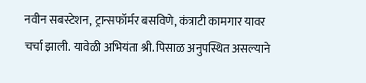नवीन सबस्टेशन, ट्रान्सफॉर्मर बसविणे, कंत्राटी कामगार यावर चर्चा झाली. यावेळी अभियंता श्री. पिसाळ अनुपस्थित असल्याने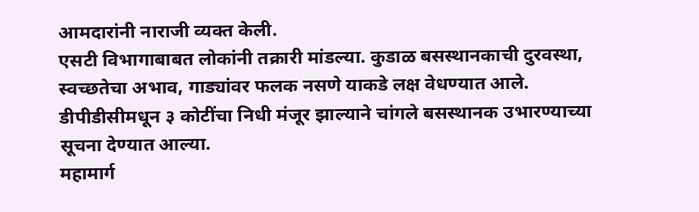आमदारांनी नाराजी व्यक्त केली.
एसटी विभागाबाबत लोकांनी तक्रारी मांडल्या. कुडाळ बसस्थानकाची दुरवस्था, स्वच्छतेचा अभाव, गाड्यांवर फलक नसणे याकडे लक्ष वेधण्यात आले. डीपीडीसीमधून ३ कोटींचा निधी मंजूर झाल्याने चांगले बसस्थानक उभारण्याच्या सूचना देण्यात आल्या.
महामार्ग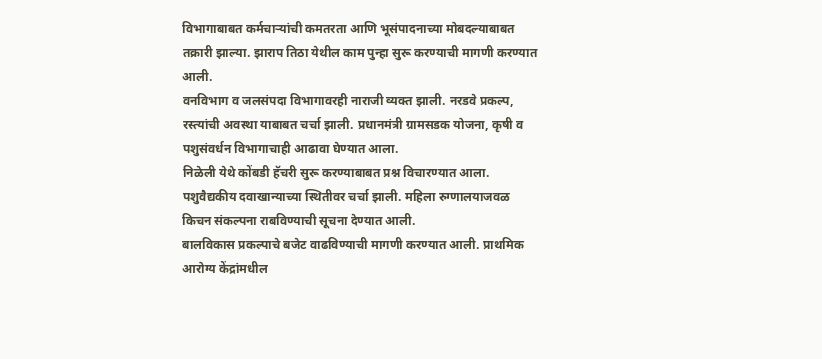विभागाबाबत कर्मचाऱ्यांची कमतरता आणि भूसंपादनाच्या मोबदल्याबाबत तक्रारी झाल्या. झाराप तिठा येथील काम पुन्हा सुरू करण्याची मागणी करण्यात आली.
वनविभाग व जलसंपदा विभागावरही नाराजी व्यक्त झाली. नरडवे प्रकल्प, रस्त्यांची अवस्था याबाबत चर्चा झाली. प्रधानमंत्री ग्रामसडक योजना, कृषी व पशुसंवर्धन विभागाचाही आढावा घेण्यात आला.
निळेली येथे कोंबडी हॅचरी सुरू करण्याबाबत प्रश्न विचारण्यात आला. पशुवैद्यकीय दवाखान्याच्या स्थितीवर चर्चा झाली. महिला रुग्णालयाजवळ किचन संकल्पना राबविण्याची सूचना देण्यात आली.
बालविकास प्रकल्पाचे बजेट वाढविण्याची मागणी करण्यात आली. प्राथमिक आरोग्य केंद्रांमधील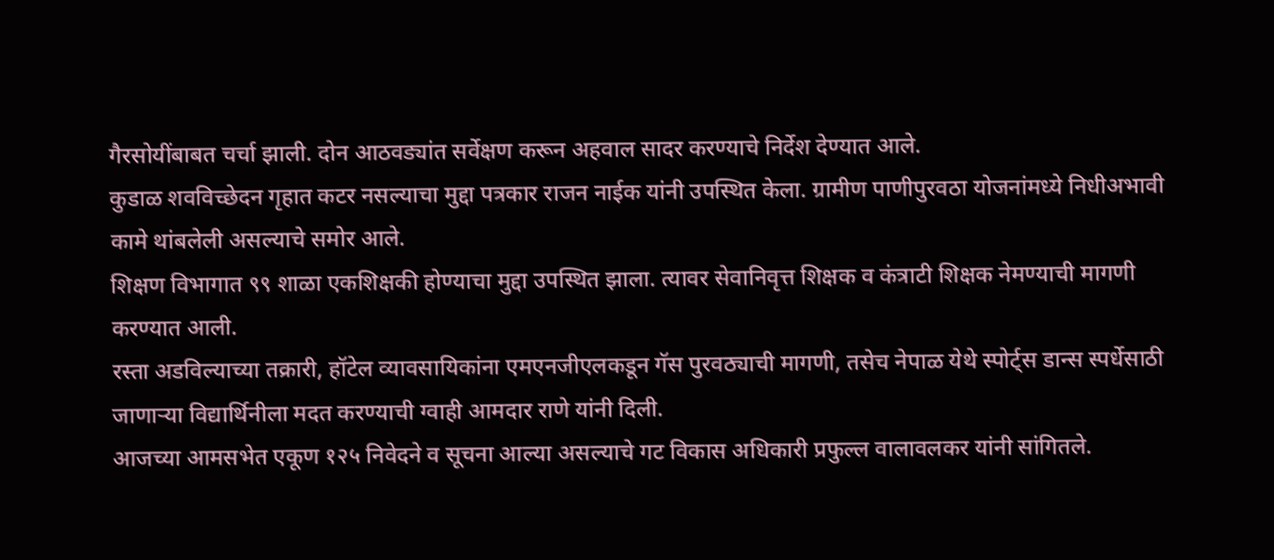गैरसोयींबाबत चर्चा झाली. दोन आठवड्यांत सर्वेक्षण करून अहवाल सादर करण्याचे निर्देश देण्यात आले.
कुडाळ शवविच्छेदन गृहात कटर नसल्याचा मुद्दा पत्रकार राजन नाईक यांनी उपस्थित केला. ग्रामीण पाणीपुरवठा योजनांमध्ये निधीअभावी कामे थांबलेली असल्याचे समोर आले.
शिक्षण विभागात ९९ शाळा एकशिक्षकी होण्याचा मुद्दा उपस्थित झाला. त्यावर सेवानिवृत्त शिक्षक व कंत्राटी शिक्षक नेमण्याची मागणी करण्यात आली.
रस्ता अडविल्याच्या तक्रारी, हॉटेल व्यावसायिकांना एमएनजीएलकडून गॅस पुरवठ्याची मागणी, तसेच नेपाळ येथे स्पोर्ट्स डान्स स्पर्धेसाठी जाणाऱ्या विद्यार्थिनीला मदत करण्याची ग्वाही आमदार राणे यांनी दिली.
आजच्या आमसभेत एकूण १२५ निवेदने व सूचना आल्या असल्याचे गट विकास अधिकारी प्रफुल्ल वालावलकर यांनी सांगितले.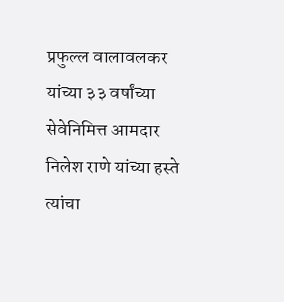प्रफुल्ल वालावलकर यांच्या ३३ वर्षांच्या सेवेनिमित्त आमदार निलेश राणे यांच्या हस्ते त्यांचा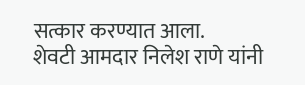सत्कार करण्यात आला.
शेवटी आमदार निलेश राणे यांनी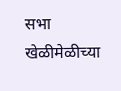सभा खेळीमेळीच्या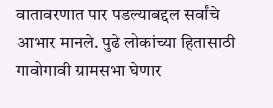वातावरणात पार पडल्याबद्दल सर्वांचे आभार मानले. पुढे लोकांच्या हितासाठी गावोगावी ग्रामसभा घेणार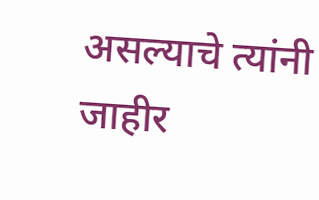असल्याचे त्यांनी जाहीर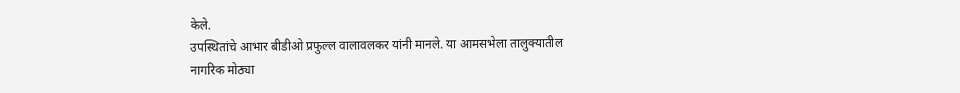केले.
उपस्थितांचे आभार बीडीओ प्रफुल्ल वालावलकर यांनी मानले. या आमसभेला तालुक्यातील नागरिक मोठ्या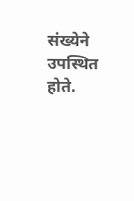संख्येने उपस्थित होते.